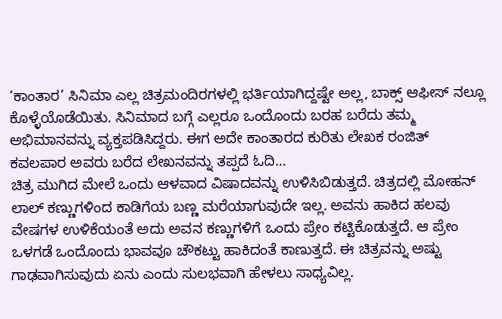‘ಕಾಂತಾರ’ ಸಿನಿಮಾ ಎಲ್ಲ ಚಿತ್ರಮಂದಿರಗಳಲ್ಲಿ ಭರ್ತಿಯಾಗಿದ್ದಷ್ಟೇ ಅಲ್ಲ, ಬಾಕ್ಸ್ ಆಫೀಸ್ ನಲ್ಲೂ ಕೊಳ್ಳೆಯೊಡೆಯಿತು. ಸಿನಿಮಾದ ಬಗ್ಗೆ ಎಲ್ಲರೂ ಒಂದೊಂದು ಬರಹ ಬರೆದು ತಮ್ಮ ಅಭಿಮಾನವನ್ನು ವ್ಯಕ್ತಪಡಿಸಿದ್ದರು. ಈಗ ಅದೇ ಕಾಂತಾರದ ಕುರಿತು ಲೇಖಕ ರಂಜಿತ್ ಕವಲಪಾರ ಅವರು ಬರೆದ ಲೇಖನವನ್ನು ತಪ್ಪದೆ ಓದಿ…
ಚಿತ್ರ ಮುಗಿದ ಮೇಲೆ ಒಂದು ಆಳವಾದ ವಿಷಾದವನ್ನು ಉಳಿಸಿಬಿಡುತ್ತದೆ. ಚಿತ್ರದಲ್ಲಿ ಮೋಹನ್ ಲಾಲ್ ಕಣ್ಣುಗಳಿಂದ ಕಾಡಿಗೆಯ ಬಣ್ಣ ಮರೆಯಾಗುವುದೇ ಇಲ್ಲ. ಅವನು ಹಾಕಿದ ಹಲವು ವೇಷಗಳ ಉಳಿಕೆಯಂತೆ ಅದು ಅವನ ಕಣ್ಣುಗಳಿಗೆ ಒಂದು ಪ್ರೇಂ ಕಟ್ಟಿಕೊಡುತ್ತದೆ. ಆ ಪ್ರೇಂ ಒಳಗಡೆ ಒಂದೊಂದು ಭಾವವೂ ಚೌಕಟ್ಟು ಹಾಕಿದಂತೆ ಕಾಣುತ್ತದೆ. ಈ ಚಿತ್ರವನ್ನು ಅಷ್ಟು ಗಾಢವಾಗಿಸುವುದು ಏನು ಎಂದು ಸುಲಭವಾಗಿ ಹೇಳಲು ಸಾಧ್ಯವಿಲ್ಲ.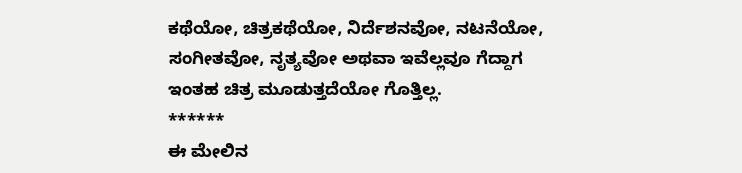ಕಥೆಯೋ, ಚಿತ್ರಕಥೆಯೋ, ನಿರ್ದೆಶನವೋ, ನಟನೆಯೋ, ಸಂಗೀತವೋ, ನೃತ್ಯವೋ ಅಥವಾ ಇವೆಲ್ಲವೂ ಗೆದ್ದಾಗ ಇಂತಹ ಚಿತ್ರ ಮೂಡುತ್ತದೆಯೋ ಗೊತ್ತಿಲ್ಲ.
******
ಈ ಮೇಲಿನ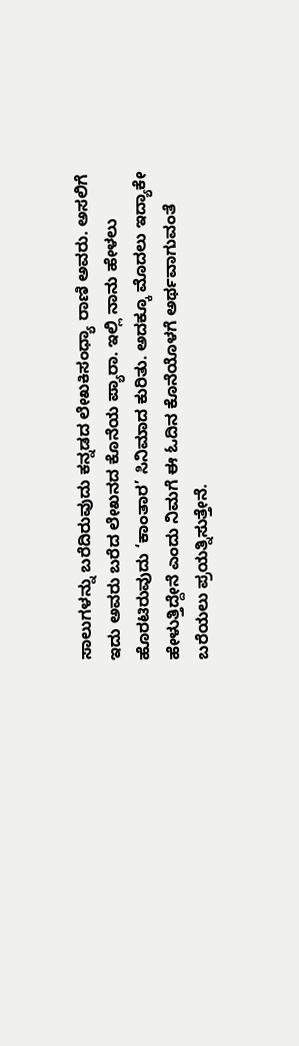ಸಾಲುಗಳನ್ನು ಬರೆದಿರುವುದು ಕನ್ನಡದ ಲೇಖಕಿಸಂಧ್ಯಾ ರಾಣಿ ಅವರು. ಅಸಲಿಗೆ ಇದು ಅವರು ಬರೆದ ಲೇಖನದ ಕೊನೆಯ ಪ್ಯಾರಾ. ಇಲ್ಲಿ ನಾನು ಹೇಳಲು ಹೊರಟಿರುವುದು ‘ಕಾಂತಾರ’ ಸಿನಿಮಾದ ಕುರಿತು. ಅದಕ್ಕೂ ಮೊದಲು ಇದ್ಯಾಕೇ ಹೇಳುತ್ತಿದ್ದೇನೆ ಎಂದು ನಿಮಗೆ ಈ ಓದಿನ ಕೊನೆಯೊಳಗೆ ಅರ್ಥವಾಗುವಂತೆ ಬರೆಯಲು ಪ್ರಯತ್ನಿಸುತ್ತೇನೆ.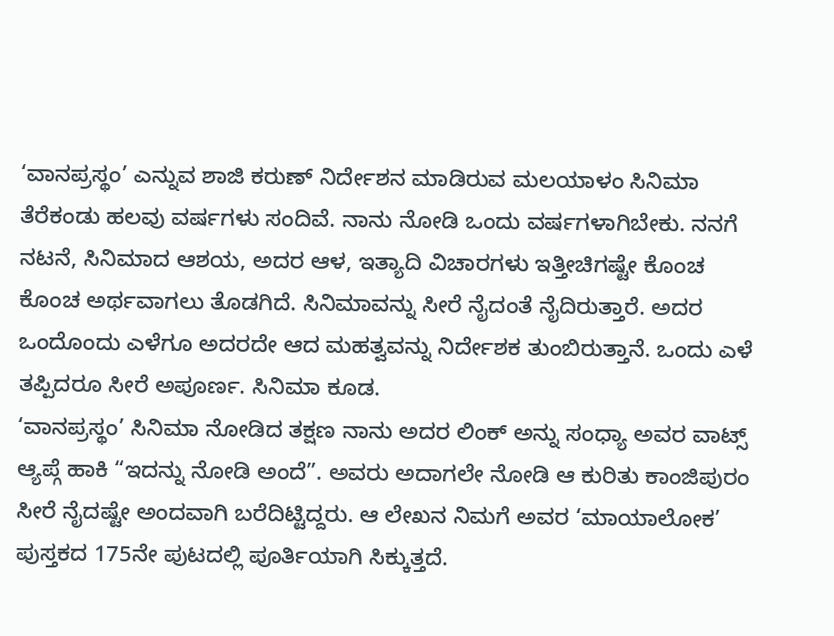‘ವಾನಪ್ರಸ್ಥಂ’ ಎನ್ನುವ ಶಾಜಿ ಕರುಣ್ ನಿರ್ದೇಶನ ಮಾಡಿರುವ ಮಲಯಾಳಂ ಸಿನಿಮಾ ತೆರೆಕಂಡು ಹಲವು ವರ್ಷಗಳು ಸಂದಿವೆ. ನಾನು ನೋಡಿ ಒಂದು ವರ್ಷಗಳಾಗಿಬೇಕು. ನನಗೆ ನಟನೆ, ಸಿನಿಮಾದ ಆಶಯ, ಅದರ ಆಳ, ಇತ್ಯಾದಿ ವಿಚಾರಗಳು ಇತ್ತೀಚಿಗಷ್ಟೇ ಕೊಂಚ ಕೊಂಚ ಅರ್ಥವಾಗಲು ತೊಡಗಿದೆ. ಸಿನಿಮಾವನ್ನು ಸೀರೆ ನೈದಂತೆ ನೈದಿರುತ್ತಾರೆ. ಅದರ ಒಂದೊಂದು ಎಳೆಗೂ ಅದರದೇ ಆದ ಮಹತ್ವವನ್ನು ನಿರ್ದೇಶಕ ತುಂಬಿರುತ್ತಾನೆ. ಒಂದು ಎಳೆ ತಪ್ಪಿದರೂ ಸೀರೆ ಅಪೂರ್ಣ. ಸಿನಿಮಾ ಕೂಡ.
‘ವಾನಪ್ರಸ್ಥಂ’ ಸಿನಿಮಾ ನೋಡಿದ ತಕ್ಷಣ ನಾನು ಅದರ ಲಿಂಕ್ ಅನ್ನು ಸಂಧ್ಯಾ ಅವರ ವಾಟ್ಸ್ ಆ್ಯಪ್ಗೆ ಹಾಕಿ “ಇದನ್ನು ನೋಡಿ ಅಂದೆ”. ಅವರು ಅದಾಗಲೇ ನೋಡಿ ಆ ಕುರಿತು ಕಾಂಜಿಪುರಂ ಸೀರೆ ನೈದಷ್ಟೇ ಅಂದವಾಗಿ ಬರೆದಿಟ್ಟಿದ್ದರು. ಆ ಲೇಖನ ನಿಮಗೆ ಅವರ ‘ಮಾಯಾಲೋಕ’ ಪುಸ್ತಕದ 175ನೇ ಪುಟದಲ್ಲಿ ಪೂರ್ತಿಯಾಗಿ ಸಿಕ್ಕುತ್ತದೆ.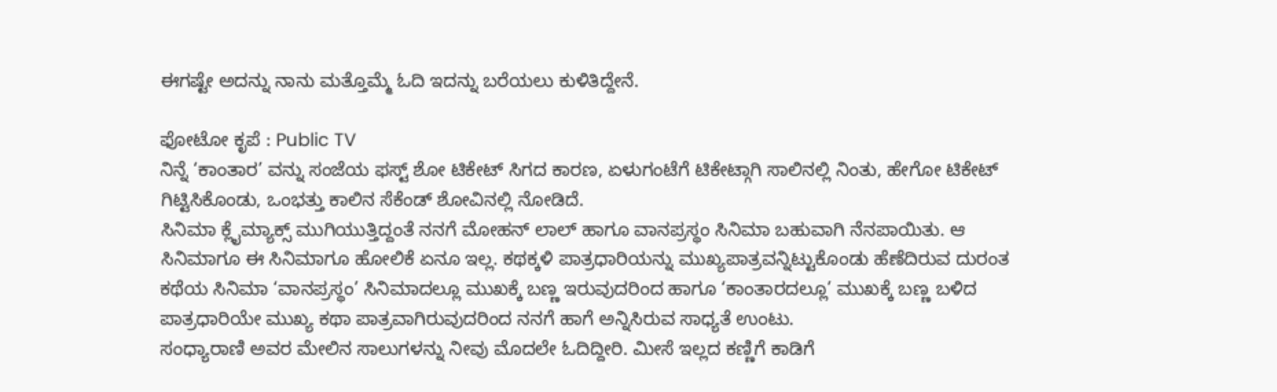ಈಗಷ್ಟೇ ಅದನ್ನು ನಾನು ಮತ್ತೊಮ್ಮೆ ಓದಿ ಇದನ್ನು ಬರೆಯಲು ಕುಳಿತಿದ್ದೇನೆ.

ಫೋಟೋ ಕೃಪೆ : Public TV
ನಿನ್ನೆ ‘ಕಾಂತಾರ’ ವನ್ನು ಸಂಜೆಯ ಫಸ್ಟ್ ಶೋ ಟಿಕೇಟ್ ಸಿಗದ ಕಾರಣ, ಏಳುಗಂಟೆಗೆ ಟಿಕೇಟ್ಗಾಗಿ ಸಾಲಿನಲ್ಲಿ ನಿಂತು, ಹೇಗೋ ಟಿಕೇಟ್ ಗಿಟ್ಟಿಸಿಕೊಂಡು, ಒಂಭತ್ತು ಕಾಲಿನ ಸೆಕೆಂಡ್ ಶೋವಿನಲ್ಲಿ ನೋಡಿದೆ.
ಸಿನಿಮಾ ಕ್ಲೈಮ್ಯಾಕ್ಸ್ ಮುಗಿಯುತ್ತಿದ್ದಂತೆ ನನಗೆ ಮೋಹನ್ ಲಾಲ್ ಹಾಗೂ ವಾನಪ್ರಸ್ಥಂ ಸಿನಿಮಾ ಬಹುವಾಗಿ ನೆನಪಾಯಿತು. ಆ ಸಿನಿಮಾಗೂ ಈ ಸಿನಿಮಾಗೂ ಹೋಲಿಕೆ ಏನೂ ಇಲ್ಲ. ಕಥಕ್ಕಳಿ ಪಾತ್ರಧಾರಿಯನ್ನು ಮುಖ್ಯಪಾತ್ರವನ್ನಿಟ್ಟುಕೊಂಡು ಹೆಣೆದಿರುವ ದುರಂತ ಕಥೆಯ ಸಿನಿಮಾ ‘ವಾನಪ್ರಸ್ಥಂ’ ಸಿನಿಮಾದಲ್ಲೂ ಮುಖಕ್ಕೆ ಬಣ್ಣ ಇರುವುದರಿಂದ ಹಾಗೂ ‘ಕಾಂತಾರದಲ್ಲೂ’ ಮುಖಕ್ಕೆ ಬಣ್ಣ ಬಳಿದ ಪಾತ್ರಧಾರಿಯೇ ಮುಖ್ಯ ಕಥಾ ಪಾತ್ರವಾಗಿರುವುದರಿಂದ ನನಗೆ ಹಾಗೆ ಅನ್ನಿಸಿರುವ ಸಾಧ್ಯತೆ ಉಂಟು.
ಸಂಧ್ಯಾರಾಣಿ ಅವರ ಮೇಲಿನ ಸಾಲುಗಳನ್ನು ನೀವು ಮೊದಲೇ ಓದಿದ್ದೀರಿ. ಮೀಸೆ ಇಲ್ಲದ ಕಣ್ಣಿಗೆ ಕಾಡಿಗೆ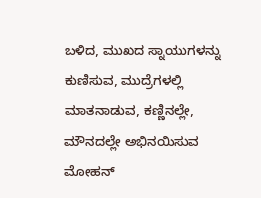ಬಳಿದ, ಮುಖದ ಸ್ನಾಯುಗಳನ್ನು ಕುಣಿಸುವ, ಮುದ್ರೆಗಳಲ್ಲಿ ಮಾತನಾಡುವ, ಕಣ್ಣಿನಲ್ಲೇ, ಮೌನದಲ್ಲೇ ಅಭಿನಯಿಸುವ ಮೋಹನ್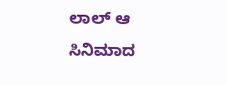ಲಾಲ್ ಆ ಸಿನಿಮಾದ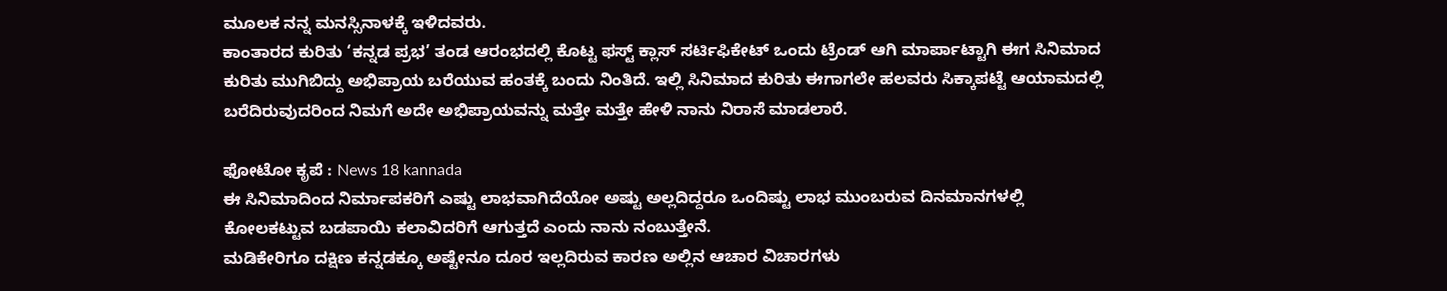ಮೂಲಕ ನನ್ನ ಮನಸ್ಸಿನಾಳಕ್ಕೆ ಇಳಿದವರು.
ಕಾಂತಾರದ ಕುರಿತು ‘ಕನ್ನಡ ಪ್ರಭ’ ತಂಡ ಆರಂಭದಲ್ಲಿ ಕೊಟ್ಟ ಫಸ್ಟ್ ಕ್ಲಾಸ್ ಸರ್ಟಿಫಿಕೇಟ್ ಒಂದು ಟ್ರೆಂಡ್ ಆಗಿ ಮಾರ್ಪಾಟ್ಟಾಗಿ ಈಗ ಸಿನಿಮಾದ ಕುರಿತು ಮುಗಿಬಿದ್ದು ಅಭಿಪ್ರಾಯ ಬರೆಯುವ ಹಂತಕ್ಕೆ ಬಂದು ನಿಂತಿದೆ. ಇಲ್ಲಿ ಸಿನಿಮಾದ ಕುರಿತು ಈಗಾಗಲೇ ಹಲವರು ಸಿಕ್ಕಾಪಟ್ಟೆ ಆಯಾಮದಲ್ಲಿ ಬರೆದಿರುವುದರಿಂದ ನಿಮಗೆ ಅದೇ ಅಭಿಪ್ರಾಯವನ್ನು ಮತ್ತೇ ಮತ್ತೇ ಹೇಳಿ ನಾನು ನಿರಾಸೆ ಮಾಡಲಾರೆ.

ಫೋಟೋ ಕೃಪೆ : News 18 kannada
ಈ ಸಿನಿಮಾದಿಂದ ನಿರ್ಮಾಪಕರಿಗೆ ಎಷ್ಟು ಲಾಭವಾಗಿದೆಯೋ ಅಷ್ಟು ಅಲ್ಲದಿದ್ದರೂ ಒಂದಿಷ್ಟು ಲಾಭ ಮುಂಬರುವ ದಿನಮಾನಗಳಲ್ಲಿ ಕೋಲಕಟ್ಟುವ ಬಡಪಾಯಿ ಕಲಾವಿದರಿಗೆ ಆಗುತ್ತದೆ ಎಂದು ನಾನು ನಂಬುತ್ತೇನೆ.
ಮಡಿಕೇರಿಗೂ ದಕ್ಷಿಣ ಕನ್ನಡಕ್ಕೂ ಅಷ್ಟೇನೂ ದೂರ ಇಲ್ಲದಿರುವ ಕಾರಣ ಅಲ್ಲಿನ ಆಚಾರ ವಿಚಾರಗಳು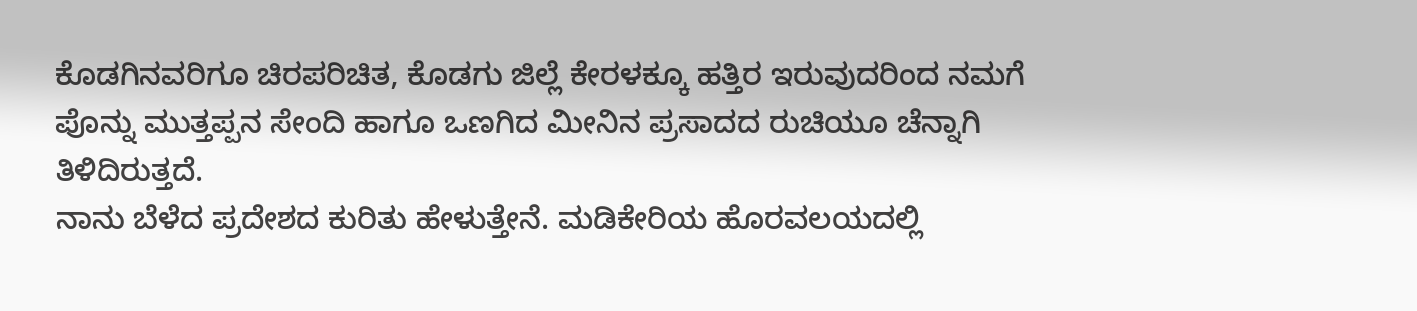ಕೊಡಗಿನವರಿಗೂ ಚಿರಪರಿಚಿತ, ಕೊಡಗು ಜಿಲ್ಲೆ ಕೇರಳಕ್ಕೂ ಹತ್ತಿರ ಇರುವುದರಿಂದ ನಮಗೆ ಪೊನ್ನು ಮುತ್ತಪ್ಪನ ಸೇಂದಿ ಹಾಗೂ ಒಣಗಿದ ಮೀನಿನ ಪ್ರಸಾದದ ರುಚಿಯೂ ಚೆನ್ನಾಗಿ ತಿಳಿದಿರುತ್ತದೆ.
ನಾನು ಬೆಳೆದ ಪ್ರದೇಶದ ಕುರಿತು ಹೇಳುತ್ತೇನೆ. ಮಡಿಕೇರಿಯ ಹೊರವಲಯದಲ್ಲಿ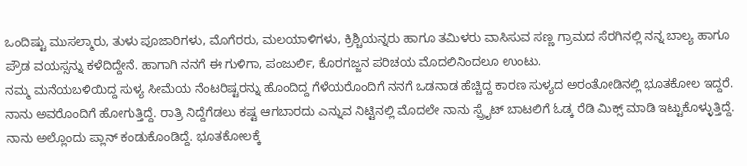ಒಂದಿಷ್ಟು ಮುಸಲ್ಮಾರು, ತುಳು ಪೂಜಾರಿಗಳು, ಮೊಗೆರರು, ಮಲಯಾಳಿಗಳು, ಕ್ರಿಶ್ಚಿಯನ್ನರು ಹಾಗೂ ತಮಿಳರು ವಾಸಿಸುವ ಸಣ್ಣ ಗ್ರಾಮದ ಸೆರಗಿನಲ್ಲಿ ನನ್ನ ಬಾಲ್ಯ ಹಾಗೂ ಪ್ರೌಡ ವಯಸ್ಸನ್ನು ಕಳೆದಿದ್ದೇನೆ. ಹಾಗಾಗಿ ನನಗೆ ಈ ಗುಳಿಗಾ, ಪಂಜುರ್ಲಿ, ಕೊರಗಜ್ಜನ ಪರಿಚಯ ಮೊದಲಿನಿಂದಲೂ ಉಂಟು.
ನಮ್ಮ ಮನೆಯಬಳಿಯಿದ್ದ ಸುಳ್ಯ ಸೀಮೆಯ ನೆಂಟರಿಷ್ಟರನ್ನು ಹೊಂದಿದ್ದ ಗೆಳೆಯರೊಂದಿಗೆ ನನಗೆ ಒಡನಾಡ ಹೆಚ್ಚಿದ್ದ ಕಾರಣ ಸುಳ್ಯದ ಅರಂತೋಡಿನಲ್ಲಿ ಭೂತಕೋಲ ಇದ್ದರೆ. ನಾನು ಅವರೊಂದಿಗೆ ಹೋಗುತ್ತಿದ್ದೆ. ರಾತ್ರಿ ನಿದ್ದೆಗೆಡಲು ಕಷ್ಟ ಆಗಬಾರದು ಎನ್ನುವ ನಿಟ್ಟಿನಲ್ಲಿ ಮೊದಲೇ ನಾನು ಸ್ಪ್ರೈಟ್ ಬಾಟಲಿಗೆ ಓಡ್ಕ ರೆಡಿ ಮಿಕ್ಸ್ ಮಾಡಿ ಇಟ್ಟುಕೊಳ್ಳುತ್ತಿದ್ದೆ. ನಾನು ಅಲ್ಲೊಂದು ಪ್ಲಾನ್ ಕಂಡುಕೊಂಡಿದ್ದೆ. ಭೂತಕೋಲಕ್ಕೆ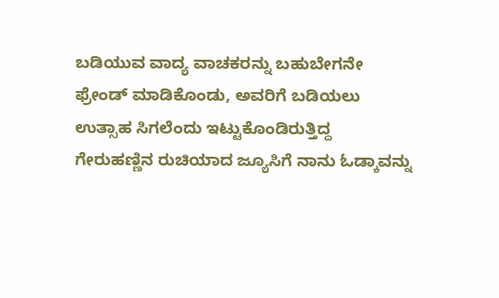ಬಡಿಯುವ ವಾದ್ಯ ವಾಚಕರನ್ನು ಬಹುಬೇಗನೇ ಫ್ರೇಂಡ್ ಮಾಡಿಕೊಂಡು, ಅವರಿಗೆ ಬಡಿಯಲು ಉತ್ಸಾಹ ಸಿಗಲೆಂದು ಇಟ್ಟುಕೊಂಡಿರುತ್ತಿದ್ದ ಗೇರುಹಣ್ಣಿನ ರುಚಿಯಾದ ಜ್ಯೂಸಿಗೆ ನಾನು ಓಡ್ಕಾವನ್ನು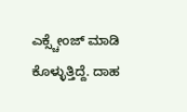ಎಕ್ಸ್ಚೇಂಜ್ ಮಾಡಿ ಕೊಳ್ಳುತ್ತಿದ್ದೆ. ದಾಹ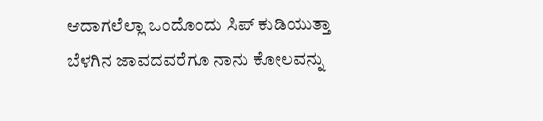ಆದಾಗಲೆಲ್ಲಾ ಒಂದೊಂದು ಸಿಪ್ ಕುಡಿಯುತ್ತಾ ಬೆಳಗಿನ ಜಾವದವರೆಗೂ ನಾನು ಕೋಲವನ್ನು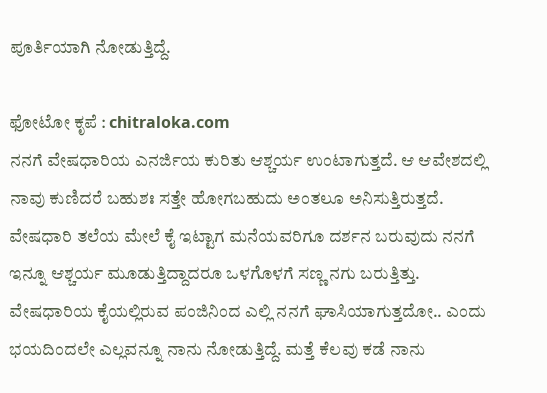ಪೂರ್ತಿಯಾಗಿ ನೋಡುತ್ತಿದ್ದೆ.

ಫೋಟೋ ಕೃಪೆ : chitraloka.com
ನನಗೆ ವೇಷಧಾರಿಯ ಎನರ್ಜಿಯ ಕುರಿತು ಆಶ್ಚರ್ಯ ಉಂಟಾಗುತ್ತದೆ. ಆ ಆವೇಶದಲ್ಲಿ ನಾವು ಕುಣಿದರೆ ಬಹುಶಃ ಸತ್ತೇ ಹೋಗಬಹುದು ಅಂತಲೂ ಅನಿಸುತ್ತಿರುತ್ತದೆ. ವೇಷಧಾರಿ ತಲೆಯ ಮೇಲೆ ಕೈ ಇಟ್ಟಾಗ ಮನೆಯವರಿಗೂ ದರ್ಶನ ಬರುವುದು ನನಗೆ ಇನ್ನೂ ಆಶ್ಚರ್ಯ ಮೂಡುತ್ತಿದ್ದಾದರೂ ಒಳಗೊಳಗೆ ಸಣ್ಣ ನಗು ಬರುತ್ತಿತ್ತು. ವೇಷಧಾರಿಯ ಕೈಯಲ್ಲಿರುವ ಪಂಜಿನಿಂದ ಎಲ್ಲಿ ನನಗೆ ಘಾಸಿಯಾಗುತ್ತದೋ.. ಎಂದು ಭಯದಿಂದಲೇ ಎಲ್ಲವನ್ನೂ ನಾನು ನೋಡುತ್ತಿದ್ದೆ. ಮತ್ತೆ ಕೆಲವು ಕಡೆ ನಾನು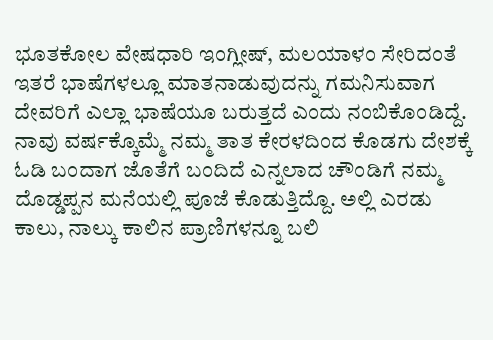ಭೂತಕೋಲ ವೇಷಧಾರಿ ಇಂಗ್ಲೀಷ್, ಮಲಯಾಳಂ ಸೇರಿದಂತೆ ಇತರೆ ಭಾಷೆಗಳಲ್ಲೂ ಮಾತನಾಡುವುದನ್ನು ಗಮನಿಸುವಾಗ ದೇವರಿಗೆ ಎಲ್ಲಾ ಭಾಷೆಯೂ ಬರುತ್ತದೆ ಎಂದು ನಂಬಿಕೊಂಡಿದ್ದೆ.
ನಾವು ವರ್ಷಕ್ಕೊಮ್ಮೆ ನಮ್ಮ ತಾತ ಕೇರಳದಿಂದ ಕೊಡಗು ದೇಶಕ್ಕೆ ಓಡಿ ಬಂದಾಗ ಜೊತೆಗೆ ಬಂದಿದೆ ಎನ್ನಲಾದ ಚೌಂಡಿಗೆ ನಮ್ಮ ದೊಡ್ಡಪ್ಪನ ಮನೆಯಲ್ಲಿ ಪೂಜೆ ಕೊಡುತ್ತಿದ್ದೊ. ಅಲ್ಲಿ ಎರಡು ಕಾಲು, ನಾಲ್ಕು ಕಾಲಿನ ಪ್ರಾಣಿಗಳನ್ನೂ ಬಲಿ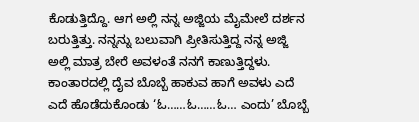ಕೊಡುತ್ತಿದ್ದೊ. ಆಗ ಅಲ್ಲಿ ನನ್ನ ಅಜ್ಜಿಯ ಮೈಮೇಲೆ ದರ್ಶನ ಬರುತ್ತಿತ್ತು. ನನ್ನನ್ನು ಬಲುವಾಗಿ ಪ್ರೀತಿಸುತ್ತಿದ್ದ ನನ್ನ ಅಜ್ಜಿ ಅಲ್ಲಿ ಮಾತ್ರ ಬೇರೆ ಅವಳಂತೆ ನನಗೆ ಕಾಣುತ್ತಿದ್ದಳು. ಕಾಂತಾರದಲ್ಲಿ ದೈವ ಬೊಬ್ಬೆ ಹಾಕುವ ಹಾಗೆ ಅವಳು ಎದೆ ಎದೆ ಹೊಡೆದುಕೊಂಡು ‘ಓ……ಓ……ಓ… ಎಂದು’ ಬೊಬ್ಬೆ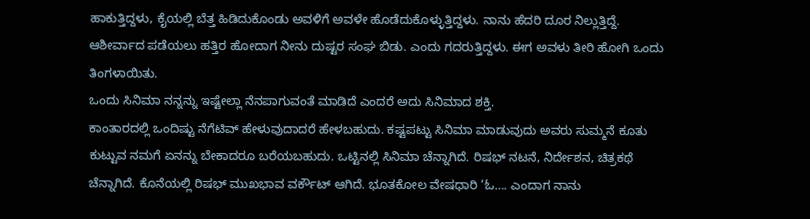ಹಾಕುತ್ತಿದ್ದಳು, ಕೈಯಲ್ಲಿ ಬೆತ್ತ ಹಿಡಿದುಕೊಂಡು ಅವಳಿಗೆ ಅವಳೇ ಹೊಡೆದುಕೊಳ್ಳುತ್ತಿದ್ದಳು. ನಾನು ಹೆದರಿ ದೂರ ನಿಲ್ಲುತ್ತಿದ್ದೆ. ಆಶೀರ್ವಾದ ಪಡೆಯಲು ಹತ್ತಿರ ಹೋದಾಗ ನೀನು ದುಷ್ಟರ ಸಂಘ ಬಿಡು. ಎಂದು ಗದರುತ್ತಿದ್ದಳು. ಈಗ ಅವಳು ತೀರಿ ಹೋಗಿ ಒಂದು ತಿಂಗಳಾಯಿತು.
ಒಂದು ಸಿನಿಮಾ ನನ್ನನ್ನು ಇಷ್ಟೇಲ್ಲಾ ನೆನಪಾಗುವಂತೆ ಮಾಡಿದೆ ಎಂದರೆ ಅದು ಸಿನಿಮಾದ ಶಕ್ತಿ.
ಕಾಂತಾರದಲ್ಲಿ ಒಂದಿಷ್ಟು ನೆಗೆಟಿವ್ ಹೇಳುವುದಾದರೆ ಹೇಳಬಹುದು. ಕಷ್ಟಪಟ್ಟು ಸಿನಿಮಾ ಮಾಡುವುದು ಅವರು ಸುಮ್ಮನೆ ಕೂತು ಕುಟ್ಟುವ ನಮಗೆ ಏನನ್ನು ಬೇಕಾದರೂ ಬರೆಯಬಹುದು. ಒಟ್ಟಿನಲ್ಲಿ ಸಿನಿಮಾ ಚೆನ್ನಾಗಿದೆ. ರಿಷಭ್ ನಟನೆ, ನಿರ್ದೇಶನ, ಚಿತ್ರಕಥೆ ಚೆನ್ನಾಗಿದೆ. ಕೊನೆಯಲ್ಲಿ ರಿಷಭ್ ಮುಖಭಾವ ವರ್ಕೌಟ್ ಆಗಿದೆ. ಭೂತಕೋಲ ವೇಷಧಾರಿ ‘ಓ…. ಎಂದಾಗ ನಾನು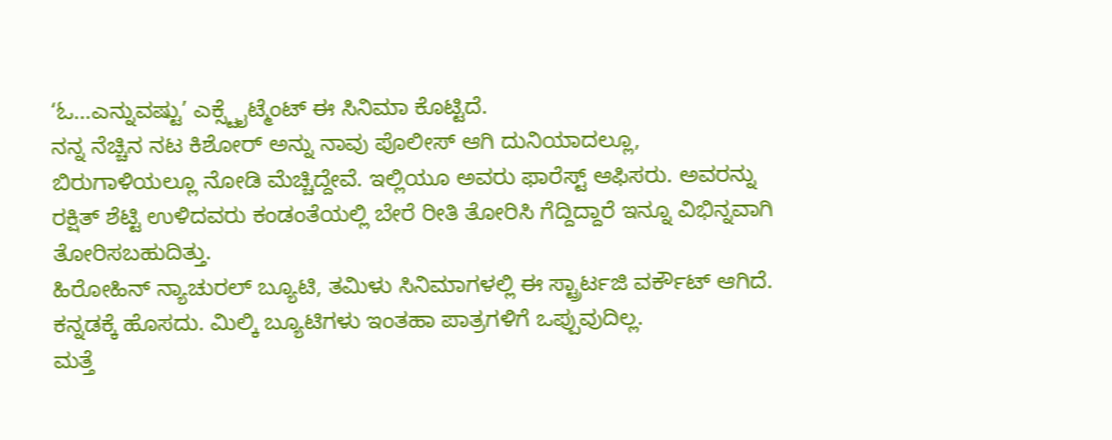‘ಓ…ಎನ್ನುವಷ್ಟು’ ಎಕ್ಸ್ಟೈಟ್ಮೆಂಟ್ ಈ ಸಿನಿಮಾ ಕೊಟ್ಟಿದೆ.
ನನ್ನ ನೆಚ್ಚಿನ ನಟ ಕಿಶೋರ್ ಅನ್ನು ನಾವು ಪೊಲೀಸ್ ಆಗಿ ದುನಿಯಾದಲ್ಲೂ, ಬಿರುಗಾಳಿಯಲ್ಲೂ ನೋಡಿ ಮೆಚ್ಚಿದ್ದೇವೆ. ಇಲ್ಲಿಯೂ ಅವರು ಫಾರೆಸ್ಟ್ ಆಫಿಸರು. ಅವರನ್ನು ರಕ್ಷಿತ್ ಶೆಟ್ಟಿ ಉಳಿದವರು ಕಂಡಂತೆಯಲ್ಲಿ ಬೇರೆ ರೀತಿ ತೋರಿಸಿ ಗೆದ್ದಿದ್ದಾರೆ ಇನ್ನೂ ವಿಭಿನ್ನವಾಗಿ ತೋರಿಸಬಹುದಿತ್ತು.
ಹಿರೋಹಿನ್ ನ್ಯಾಚುರಲ್ ಬ್ಯೂಟಿ, ತಮಿಳು ಸಿನಿಮಾಗಳಲ್ಲಿ ಈ ಸ್ಟ್ರಾರ್ಟಜಿ ವರ್ಕೌಟ್ ಆಗಿದೆ. ಕನ್ನಡಕ್ಕೆ ಹೊಸದು. ಮಿಲ್ಕಿ ಬ್ಯೂಟಿಗಳು ಇಂತಹಾ ಪಾತ್ರಗಳಿಗೆ ಒಪ್ಪುವುದಿಲ್ಲ.
ಮತ್ತೆ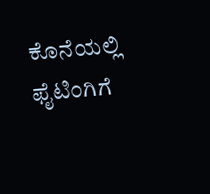ಕೊನೆಯಲ್ಲಿ ಫೈಟಿಂಗಿಗೆ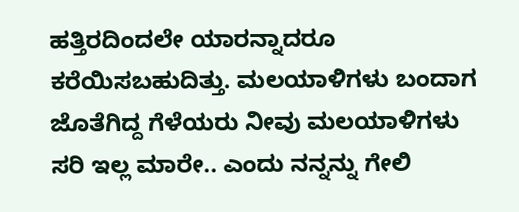ಹತ್ತಿರದಿಂದಲೇ ಯಾರನ್ನಾದರೂ ಕರೆಯಿಸಬಹುದಿತ್ತು. ಮಲಯಾಳಿಗಳು ಬಂದಾಗ ಜೊತೆಗಿದ್ದ ಗೆಳೆಯರು ನೀವು ಮಲಯಾಳಿಗಳು ಸರಿ ಇಲ್ಲ ಮಾರೇ.. ಎಂದು ನನ್ನನ್ನು ಗೇಲಿ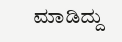ಮಾಡಿದ್ದು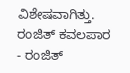ವಿಶೇಷವಾಗಿತ್ತು.
ರಂಜಿತ್ ಕವಲಪಾರ
- ರಂಜಿತ್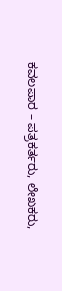ಕವಲಪಾರ – ಪತ್ರಕರ್ತರು, ಲೇಖಕರು,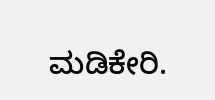ಮಡಿಕೇರಿ.